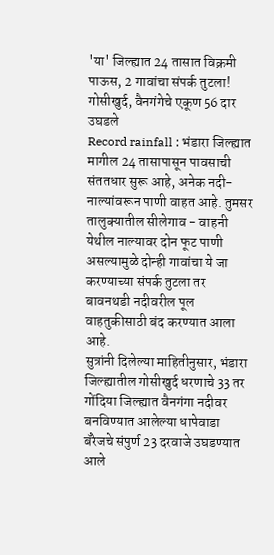'या' जिल्ह्यात 24 तासात विक्रमी पाऊस, 2 गावांचा संपर्क तुटला! गोसीखुर्द, वैनगंगेचे एकूण 56 दार उघडले
Record rainfall : भंडारा जिल्ह्यात मागील 24 तासापासून पावसाची संततधार सुरू आहे, अनेक नदी- नाल्यांवरून पाणी वाहत आहे. तुमसर तालुक्यातील सीलेगाव - वाहनी येथील नाल्यावर दोन फूट पाणी असल्यामुळे दोन्ही गावांचा ये जा करण्याच्या संपर्क तुटला तर बावनथडी नदीवरील पूल वाहतुकीसाठी बंद करण्यात आला आहे.
सुत्रांनी दिलेल्या माहितीनुसार, भंडारा जिल्ह्यातील गोसीखुर्द धरणाचे 33 तर गोंदिया जिल्ह्यात वैनगंगा नदीवर बनविण्यात आलेल्या धापेवाडा बॅरेजचे संपुर्ण 23 दरवाजे उघडण्यात आले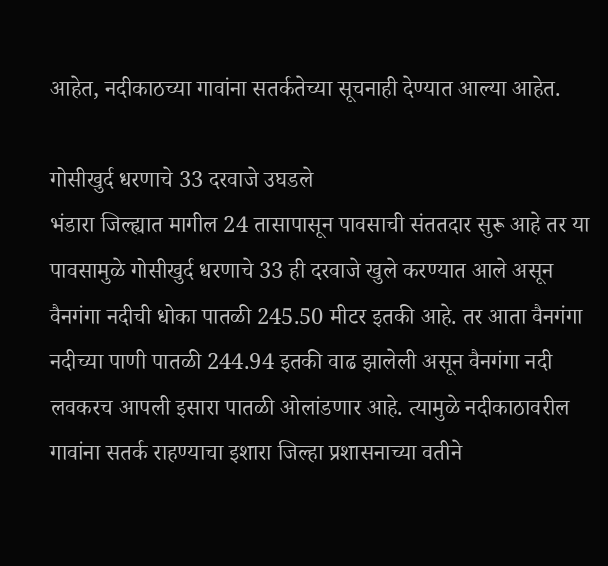आहेत, नदीकाठच्या गावांना सतर्कतेच्या सूचनाही देण्यात आल्या आहेत.

गोसीखुर्द धरणाचे 33 दरवाजे उघडले
भंडारा जिल्ह्यात मागील 24 तासापासून पावसाची संततदार सुरू आहे तर या पावसामुळे गोसीखुर्द धरणाचे 33 ही दरवाजे खुले करण्यात आले असून वैनगंगा नदीची धोका पातळी 245.50 मीटर इतकी आहे. तर आता वैनगंगा नदीच्या पाणी पातळी 244.94 इतकी वाढ झालेली असून वैनगंगा नदी लवकरच आपली इसारा पातळी ओलांडणार आहे. त्यामुळे नदीकाठावरील गावांना सतर्क राहण्याचा इशारा जिल्हा प्रशासनाच्या वतीने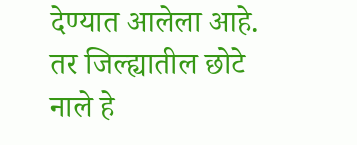देण्यात आलेला आहे. तर जिल्ह्यातील छोटे नाले हे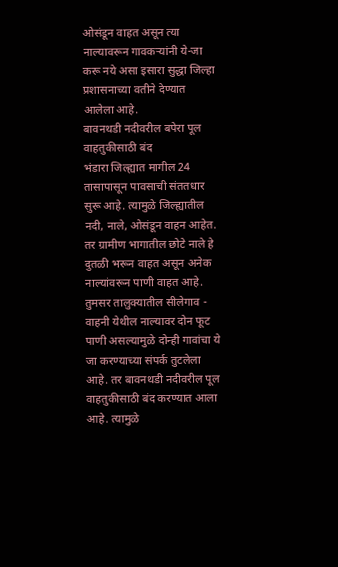ओसंडून वाहत असून त्या नाल्यावरून गावकऱ्यांनी ये-जा करू नये असा इसारा सुद्धा जिल्हा प्रशासनाच्या वतीने देण्यात आलेला आहे.
बावनथडी नदीवरील बपेरा पूल वाहतुकीसाठी बंद
भंडारा जिल्ह्यात मागील 24 तासापासून पावसाची संततधार सुरू आहे. त्यामुळे जिल्ह्यातील नदी, नाले, ओसंडून वाहन आहेत. तर ग्रामीण भागातील छोटे नाले हे दुतळी भरून वाहत असून अनेक नाल्यांवरून पाणी वाहत आहे. तुमसर तालुक्यातील सीलेगाव - वाहनी येथील नाल्यावर दोन फूट पाणी असल्यामुळे दोन्ही गावांचा ये जा करण्याच्या संपर्क तुटलेला आहे. तर बावनथडी नदीवरील पूल वाहतुकीसाठी बंद करण्यात आला आहे. त्यामुळे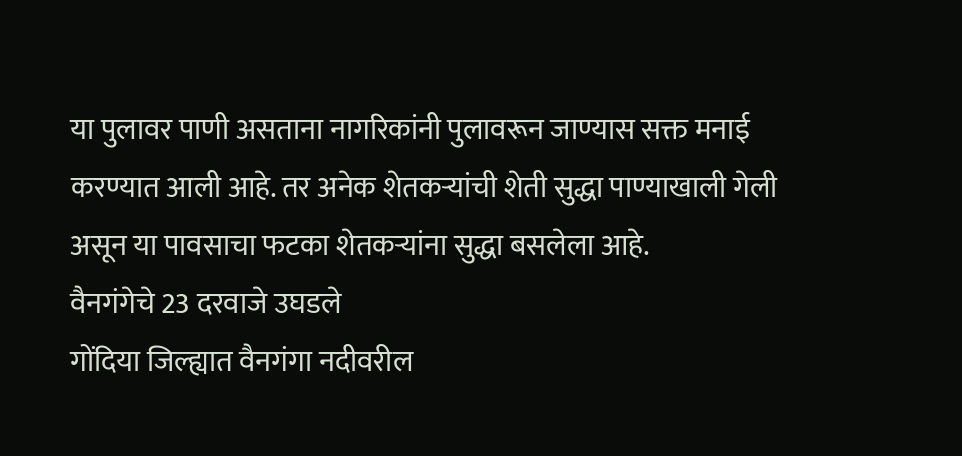या पुलावर पाणी असताना नागरिकांनी पुलावरून जाण्यास सक्त मनाई करण्यात आली आहे. तर अनेक शेतकऱ्यांची शेती सुद्धा पाण्याखाली गेली असून या पावसाचा फटका शेतकऱ्यांना सुद्धा बसलेला आहे.
वैनगंगेचे 23 दरवाजे उघडले
गोंदिया जिल्ह्यात वैनगंगा नदीवरील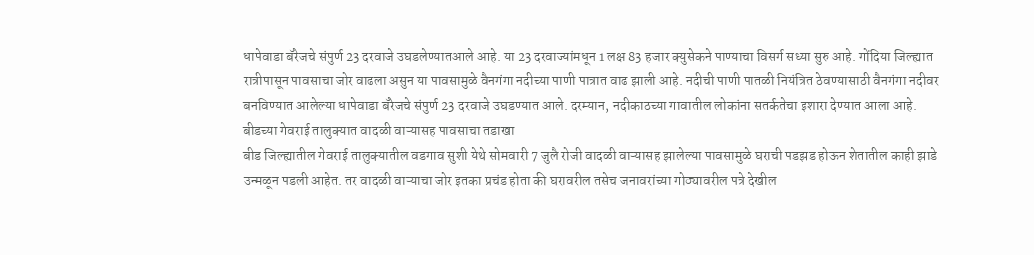धापेवाडा बॅरेजचे संपुर्ण 23 दरवाजे उघडलेण्यातआले आहे. या 23 दरवाज्यांमधून 1 लक्ष 83 हजार क्युसेकने पाण्याचा विसर्ग सध्या सुरु आहे. गोंदिया जिल्ह्यात रात्रीपासून पावसाचा जोर वाढला असुन या पावसामुळे वैनगंगा नदीच्या पाणी पात्रात वाढ झाली आहे. नदीची पाणी पातळी नियंत्रित ठेवण्यासाठी वैनगंगा नदीवर बनविण्यात आलेल्या धापेवाडा बॅरेजचे संपुर्ण 23 दरवाजे उघडण्यात आले. दरम्यान, नदीकाठच्या गावातील लोकांना सतर्कतेचा इशारा देण्यात आला आहे.
बीडच्या गेवराई तालुक्यात वादळी वाऱ्यासह पावसाचा तडाखा
बीड जिल्ह्यातील गेवराई तालुक्यातील वडगाव सुशी येथे सोमवारी 7 जुलै रोजी वादळी वाऱ्यासह झालेल्या पावसामुळे घराची पडझड होऊन शेतातील काही झाडे उन्मळून पडली आहेत. तर वादळी वाऱ्याचा जोर इतका प्रचंड होता की घरावरील तसेच जनावरांच्या गोठ्यावरील पत्रे देखील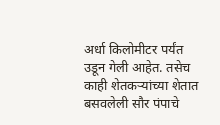अर्धा किलोमीटर पर्यंत उडून गेली आहेत. तसेच काही शेतकऱ्यांच्या शेतात बसवलेली सौर पंपाचे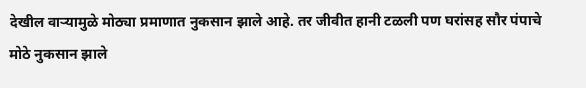देखील वाऱ्यामुळे मोठ्या प्रमाणात नुकसान झाले आहे. तर जीवीत हानी टळली पण घरांसह सौर पंपाचे मोठे नुकसान झाले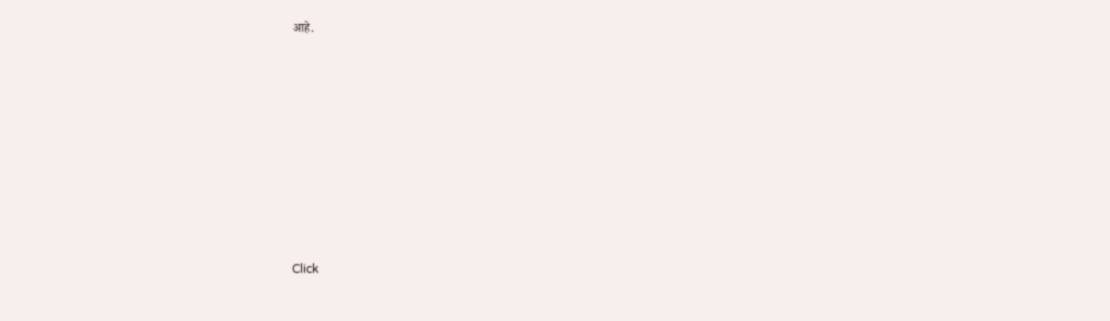आहे.












Click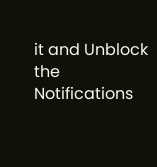it and Unblock the Notifications